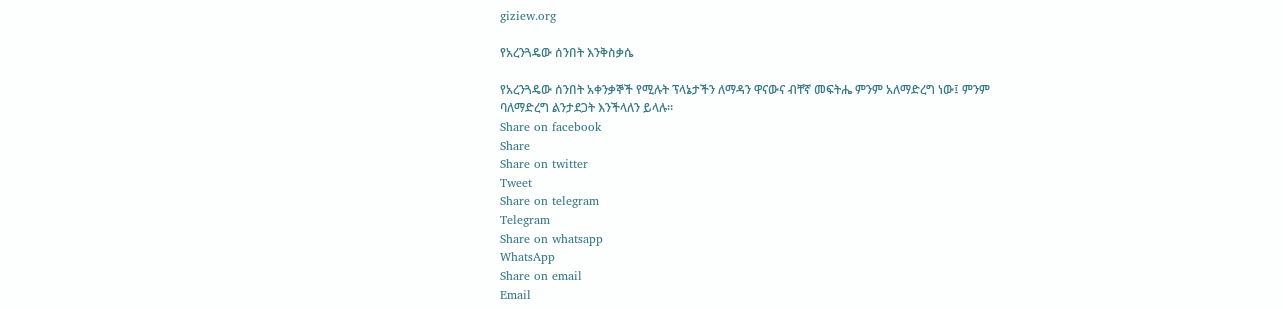giziew.org

የአረንጓዴው ሰንበት እንቅስቃሴ

የአረንጓዴው ሰንበት አቀንቃኞች የሚሉት ፕላኔታችን ለማዳን ዋናውና ብቸኛ መፍትሔ ምንም አለማድረግ ነው፤ ምንም ባለማድረግ ልንታደጋት እንችላለን ይላሉ።
Share on facebook
Share
Share on twitter
Tweet
Share on telegram
Telegram
Share on whatsapp
WhatsApp
Share on email
Email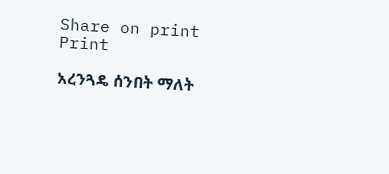Share on print
Print

አረንጓዴ ሰንበት ማለት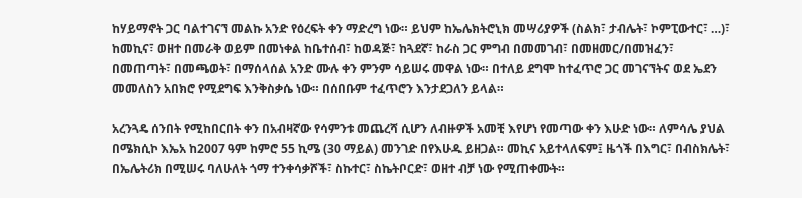ከሃይማኖት ጋር ባልተገናኘ መልኩ አንድ የዕረፍት ቀን ማድረግ ነው። ይህም ከኤሌክትሮኒክ መሣሪያዎች (ስልክ፣ ታብሌት፣ ኮምፒውተር፣ …)፣ ከመኪና፣ ወዘተ በመራቅ ወይም በመነቀል ከቤተሰብ፣ ከወዳጅ፣ ከጓደኛ፣ ከራስ ጋር ምግብ በመመገብ፣ በመዘመር/በመዝፈን፣ በመጠጣት፣ በመጫወት፣ በማሰላሰል አንድ ሙሉ ቀን ምንም ሳይሠሩ መዋል ነው። በተለይ ደግሞ ከተፈጥሮ ጋር መገናኘትና ወደ ኤደን መመለስን አበክሮ የሚደግፍ እንቅስቃሴ ነው። በሰበቡም ተፈጥሮን እንታደጋለን ይላል።

አረንጓዴ ሰንበት የሚከበርበት ቀን በአብዛኛው የሳምንቱ መጨረሻ ሲሆን ለብዙዎች አመቺ እየሆነ የመጣው ቀን እሁድ ነው። ለምሳሌ ያህል በሜክሲኮ እኤአ ከ2007 ዓም ከምሮ 55 ኪሜ (30 ማይል) መንገድ በየእሁዱ ይዘጋል። መኪና አይተላለፍም፤ ዜጎች በእግር፣ በብስክሌት፣ በኤሌትሪክ በሚሠሩ ባለሁለት ጎማ ተንቀሳቃሾች፣ ስኩተር፣ ስኬትቦርድ፣ ወዘተ ብቻ ነው የሚጠቀሙት።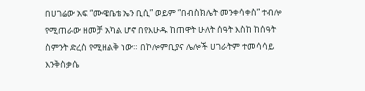በሀገሬው አፍ “ሙዌቤቴ ኤን ቢሲ” ወይም “በብስክሌት መንቀሳቀስ” ተብሎ የሚጠራው ዘመቻ አካል ሆኖ በየእሁዱ ከጠዋት ሁለት ሰዓት እስከ ከሰዓት ስምንት ድረስ የሚዘልቅ ነው። በኮሎምቢያና ሌሎች ሀገራትም ተመሳሳይ እንቅስቃሴ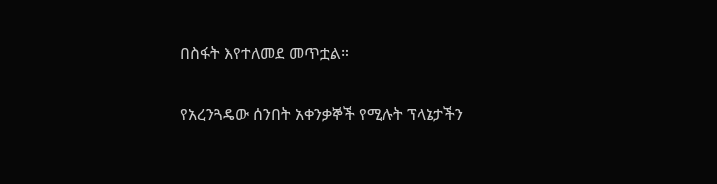በስፋት እየተለመደ መጥቷል።

የአረንጓዴው ሰንበት አቀንቃኞች የሚሉት ፕላኔታችን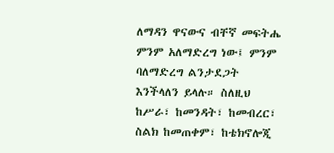ለማዳን ዋናውና ብቸኛ መፍትሔ ምንም አለማድረግ ነው፤ ምንም ባለማድረግ ልንታደጋት እንችላለን ይላሉ። ስለዚህ ከሥራ፣ ከመንዳት፣ ከመብረር፣ ስልክ ከመጠቀም፣ ከቴክኖሎጂ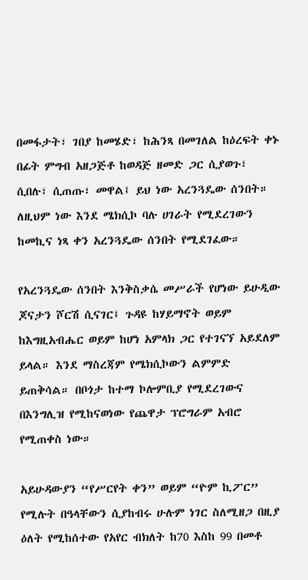በመፋታት፣ ገበያ ከመሄድ፣ ከሕንጻ በመገለል ከዕረፍት ቀኑ በፊት ምግብ አዘጋጅቶ ከወዳጅ ዘመድ ጋር ሲያወጉ፣ ሲበሉ፣ ሲጠጡ፣ መዋል፤ ይህ ነው አረንጓዴው ሰንበት። ለዚህም ነው እንደ ሜክሲኮ ባሉ ሀገራት የሚደረገውን ከመኪና ነጻ ቀን አረንጓዴው ሰንበት የሚደገፈው።

የአረንጓዴው ሰንበት እንቅስቃሴ መሥራች የሆነው ይሁዲው ጆናታን ሾርሽ ሲናገር፤ ጉዳዩ ከሃይማኖት ወይም ከእግዚአብሔር ወይም ከሆነ አምላክ ጋር የተገናኘ አይደለም ይላል። እንደ ማስረጃም የሜክሲኮውን ልምምድ ይጠቅሳል። በቦጎታ ከተማ ኮሎምቢያ የሚደረገውና በእንግሊዝ የሚከናወነው የጨዋታ ፕሮግራም አብሮ የሚጠቀስ ነው።

አይሁዳውያን “የሥርየት ቀን” ወይም “ዮም ኪፖር” የሚሉት በዓላቸውን ሲያከብሩ ሁሉም ነገር ስለሚዘጋ በዚያ ዕለት የሚከሰተው የአየር ብክለት ከ70 እስከ 99 በመቶ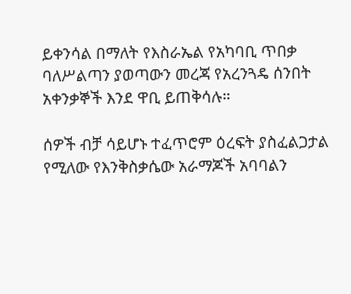ይቀንሳል በማለት የእስራኤል የአካባቢ ጥበቃ ባለሥልጣን ያወጣውን መረጃ የአረንጓዴ ሰንበት አቀንቃኞች እንደ ዋቢ ይጠቅሳሉ።

ሰዎች ብቻ ሳይሆኑ ተፈጥሮም ዕረፍት ያስፈልጋታል የሚለው የእንቅስቃሴው አራማጆች አባባልን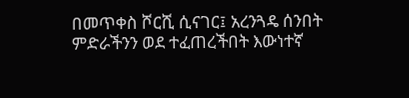በመጥቀስ ሾርሺ ሲናገር፤ አረንጓዴ ሰንበት ምድራችንን ወደ ተፈጠረችበት እውነተኛ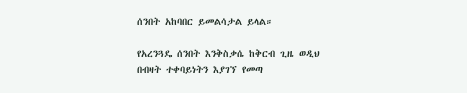ሰንበት አከባበር ይመልሳታል ይላል።

የአረንጓዴ ሰንበት እንቅስቃሴ ከቅርብ ጊዜ ወዲህ በብዛት ተቀባይነትን እያገኘ የመጣ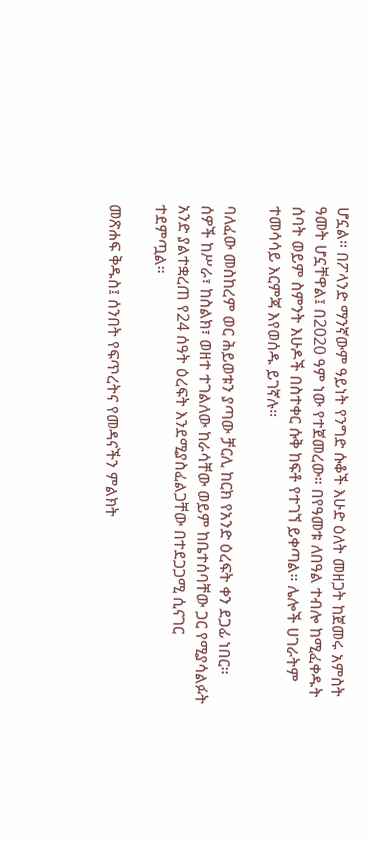ሆኗል። በፖላንድ ማንኛውም ዓይነት የንግድ ሱቆች እሁድ ዕለት መዘጋት ከጀመሩ አምስት ዓመት ሆኗቸዋል፤ በ2020 ዓም ነው የተጀመረው። በየዓመቱ ለበዓል ተብሎ ከሚፈቀዱት ሰባት ወይም ስምንት እሁዶች በስተቀር ሱቅ ከፍቶ የተገኘ ይቀጣል። ሌሎች ሀገራትም ተመሳሳይ እርምጃ እየወሰዱ ይገኛሉ።

ባለፈው መስከረም ወር ሕይወቱን ያጣው ቻርሊ ከርክ የአንድ ዕረፍት ቀን ደጋፊ ነበር። ሰዎች ከሥራ፣ ከስልክ፣ ወዘተ ተገልለው ከራሳቸው ወይም ከቤተሰባቸው ጋር የሚያሳልፉት አንድ ያልተቋረጠ የ24 ሰዓት ዕረፍት እንደሚያስፈልጋቸው በተደጋጋሚ ሲናገር ተደምጧል።

መጽሐፍ ቅዱስ፤ ሰንበት የፍጥረትና የመዳናችን ምልክት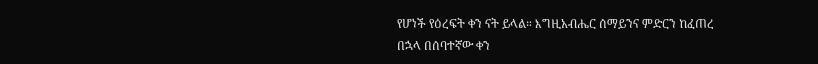የሆነች የዕረፍት ቀን ናት ይላል። እግዚአብሔር ሰማይንና ምድርን ከፈጠረ በኋላ በሰባተኛው ቀን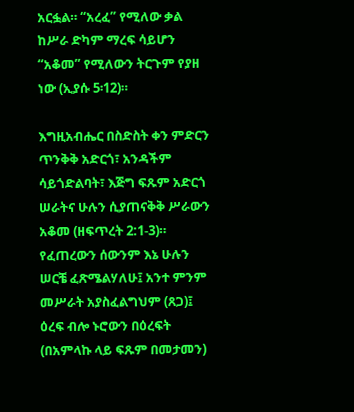አርፏል። “አረፈ” የሚለው ቃል ከሥራ ድካም ማረፍ ሳይሆን “አቆመ” የሚለውን ትርጉም የያዘ ነው (ኢያሱ 5፡12)።

እግዚአብሔር በስድስት ቀን ምድርን ጥንቅቅ አድርጎ፣ አንዳችም ሳይጎድልባት፣ እጅግ ፍጹም አድርጎ ሠራትና ሁሉን ሲያጠናቅቅ ሥራውን አቆመ (ዘፍጥረት 2:1-3)። የፈጠረውን ሰውንም እኔ ሁሉን ሠርቼ ፈጽሜልሃለሁ፤ አንተ ምንም መሥራት አያስፈልግህም (ጸጋ)፤ ዕረፍ ብሎ ኑሮውን በዕረፍት (በአምላኩ ላይ ፍጹም በመታመን)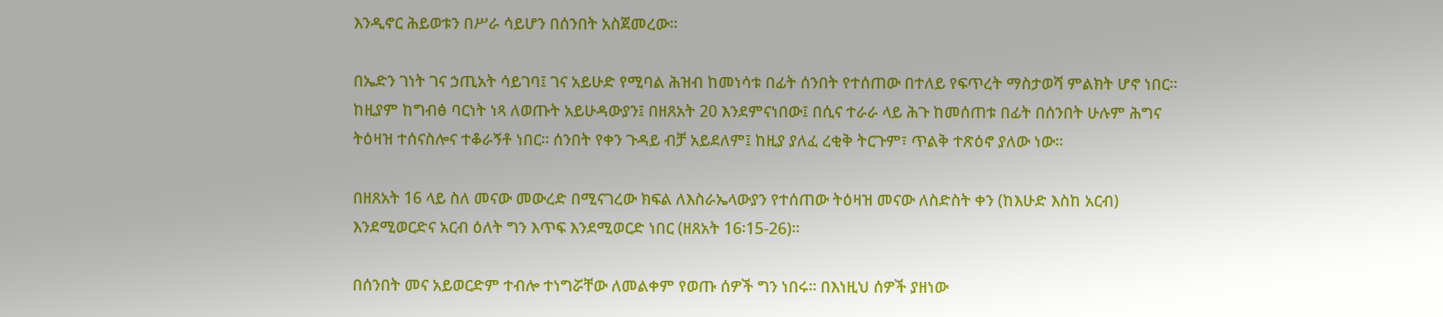እንዲኖር ሕይወቱን በሥራ ሳይሆን በሰንበት አስጀመረው።

በኤድን ገነት ገና ኃጢአት ሳይገባ፤ ገና አይሁድ የሚባል ሕዝብ ከመነሳቱ በፊት ሰንበት የተሰጠው በተለይ የፍጥረት ማስታወሻ ምልክት ሆኖ ነበር። ከዚያም ከግብፅ ባርነት ነጻ ለወጡት አይሁዳውያን፤ በዘጸአት 20 እንደምናነበው፤ በሲና ተራራ ላይ ሕጉ ከመሰጠቱ በፊት በሰንበት ሁሉም ሕግና ትዕዛዝ ተሰናስሎና ተቆራኝቶ ነበር። ሰንበት የቀን ጉዳይ ብቻ አይደለም፤ ከዚያ ያለፈ ረቂቅ ትርጉም፣ ጥልቅ ተጽዕኖ ያለው ነው።

በዘጸአት 16 ላይ ስለ መናው መውረድ በሚናገረው ክፍል ለእስራኤላውያን የተሰጠው ትዕዛዝ መናው ለስድስት ቀን (ከእሁድ እስከ አርብ) እንደሚወርድና አርብ ዕለት ግን እጥፍ እንደሚወርድ ነበር (ዘጸአት 16፡15-26)።

በሰንበት መና አይወርድም ተብሎ ተነግሯቸው ለመልቀም የወጡ ሰዎች ግን ነበሩ። በእነዚህ ሰዎች ያዘነው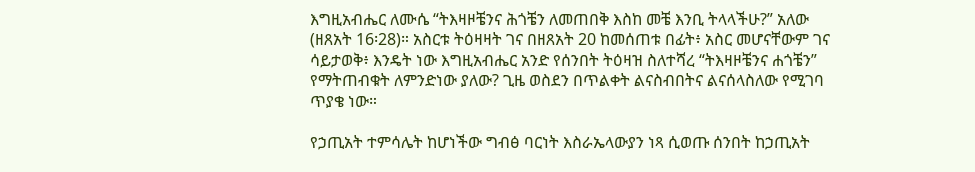እግዚአብሔር ለሙሴ “ትእዛዞቼንና ሕጎቼን ለመጠበቅ እስከ መቼ እንቢ ትላላችሁ?” አለው (ዘጸአት 16፡28)። አስርቱ ትዕዛዛት ገና በዘጸአት 20 ከመሰጠቱ በፊት፥ አስር መሆናቸውም ገና ሳይታወቅ፥ እንዴት ነው እግዚአብሔር አንድ የሰንበት ትዕዛዝ ስለተሻረ “ትእዛዞቼንና ሐጎቼን” የማትጠብቁት ለምንድነው ያለው? ጊዜ ወስደን በጥልቀት ልናስብበትና ልናሰላስለው የሚገባ ጥያቄ ነው።

የኃጢአት ተምሳሌት ከሆነችው ግብፅ ባርነት እስራኤላውያን ነጻ ሲወጡ ሰንበት ከኃጢአት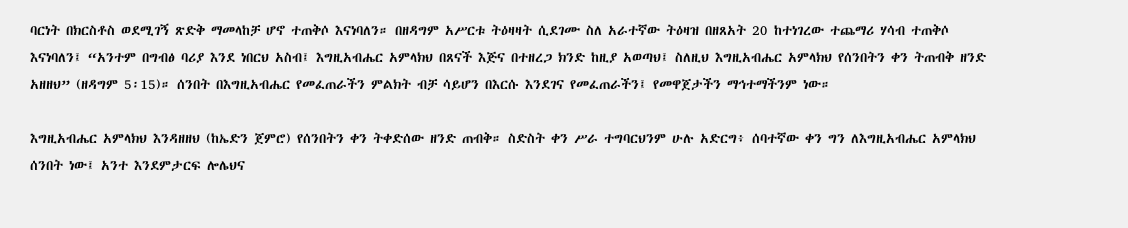ባርነት በክርስቶስ ወደሚገኝ ጽድቅ ማመላከቻ ሆኖ ተጠቅሶ እናነባለን። በዘዳግም አሥርቱ ትዕዛዛት ሲደገሙ ስለ አራተኛው ትዕዛዝ በዘጸአት 20 ከተነገረው ተጨማሪ ሃሳብ ተጠቅሶ እናነባለን፤ “አንተም በግብፅ ባሪያ እንደ ነበርህ አስብ፤ እግዚአብሔር አምላክህ በጸናች እጅና በተዘረጋ ክንድ ከዚያ አወጣህ፤ ስለዚህ እግዚአብሔር አምላክህ የሰንበትን ቀን ትጠብቅ ዘንድ አዘዘህ” (ዘዳግም 5፡15)። ሰንበት በእግዚአብሔር የመፈጠራችን ምልክት ብቻ ሳይሆን በእርሱ እንደገና የመፈጠራችን፤ የመዋጀታችን ማኅተማችንም ነው።

እግዚአብሔር አምላክህ እንዳዘዘህ (ከኤድን ጀምሮ) የሰንበትን ቀን ትቀድሰው ዘንድ ጠብቅ። ስድስት ቀን ሥራ ተግባርህንም ሁሉ አድርግ፥ ሰባተኛው ቀን ግን ለእግዚአብሔር አምላክህ ሰንበት ነው፤ አንተ እንደምታርፍ ሎሌህና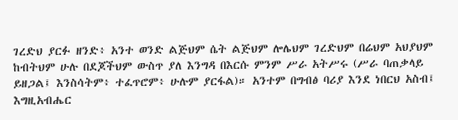ገረድህ ያርፉ ዘንድ፥ አንተ ወንድ ልጅህም ሴት ልጅህም ሎሌህም ገረድህም በሬህም አህያህም ከብትህም ሁሉ በደጆችህም ውስጥ ያለ እንግዳ በእርሱ ምንም ሥራ አትሥሩ (ሥራ ባጠቃላይ ይዘጋል፤ እንስሳትም፥ ተፈጥሮም፥ ሁሉም ያርፋል)። አንተም በግብፅ ባሪያ እንደ ነበርህ አስብ፤ እግዚአብሔር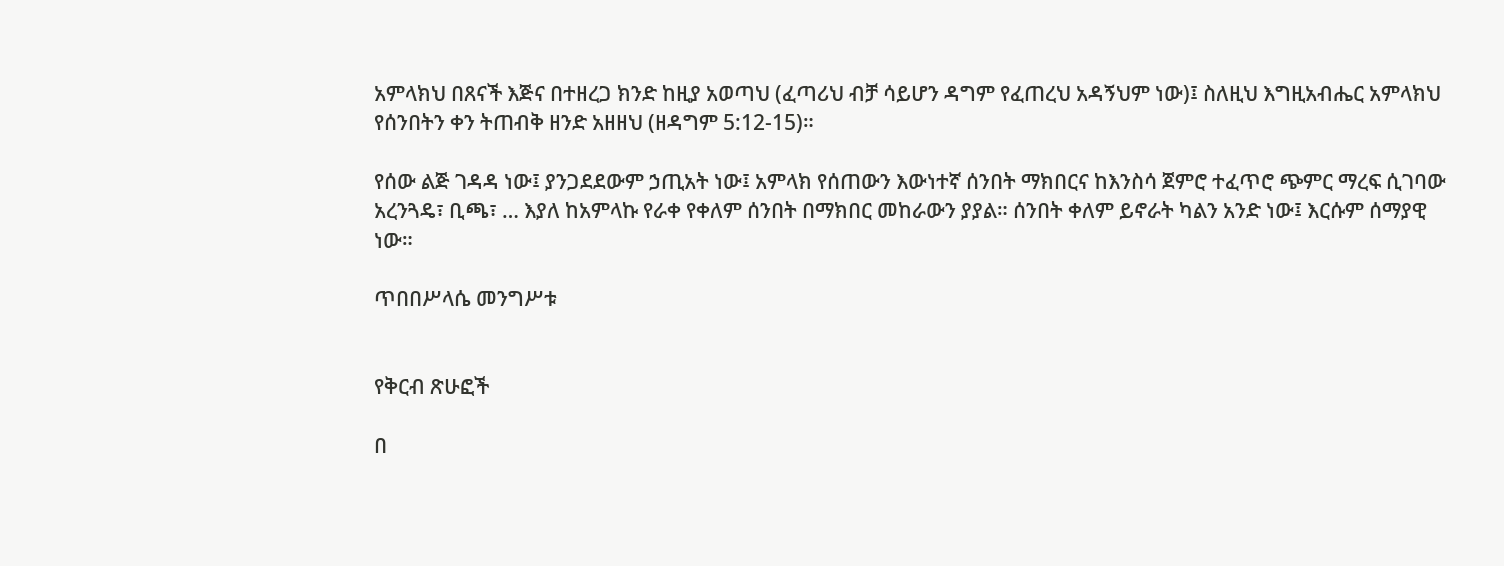አምላክህ በጸናች እጅና በተዘረጋ ክንድ ከዚያ አወጣህ (ፈጣሪህ ብቻ ሳይሆን ዳግም የፈጠረህ አዳኝህም ነው)፤ ስለዚህ እግዚአብሔር አምላክህ የሰንበትን ቀን ትጠብቅ ዘንድ አዘዘህ (ዘዳግም 5:12-15)።

የሰው ልጅ ገዳዳ ነው፤ ያንጋደደውም ኃጢአት ነው፤ አምላክ የሰጠውን እውነተኛ ሰንበት ማክበርና ከእንስሳ ጀምሮ ተፈጥሮ ጭምር ማረፍ ሲገባው አረንጓዴ፣ ቢጫ፣ … እያለ ከአምላኩ የራቀ የቀለም ሰንበት በማክበር መከራውን ያያል። ሰንበት ቀለም ይኖራት ካልን አንድ ነው፤ እርሱም ሰማያዊ ነው።

ጥበበሥላሴ መንግሥቱ


የቅርብ ጽሁፎች

በ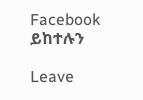Facebook ይከተሉን

Leave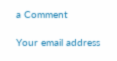a Comment

Your email address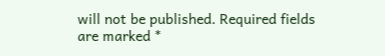will not be published. Required fields are marked *